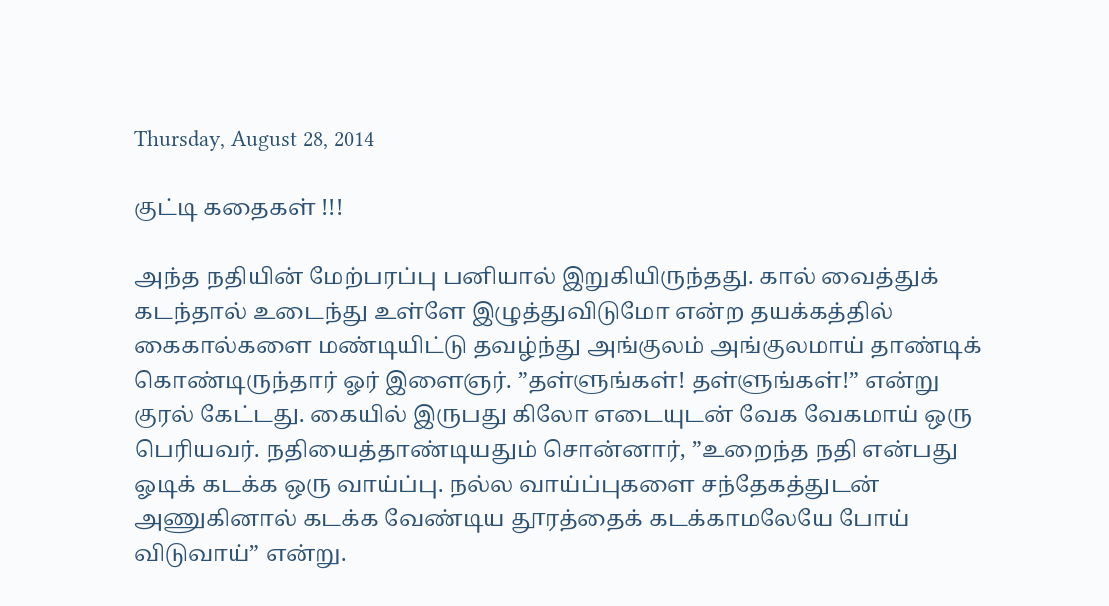Thursday, August 28, 2014

குட்டி கதைகள் !!!

அந்த நதியின் மேற்பரப்பு பனியால் இறுகியிருந்தது. கால் வைத்துக் கடந்தால் உடைந்து உள்ளே இழுத்துவிடுமோ என்ற தயக்கத்தில் கைகால்களை மண்டியிட்டு தவழ்ந்து அங்குலம் அங்குலமாய் தாண்டிக் கொண்டிருந்தார் ஓர் இளைஞர். ”தள்ளுங்கள்! தள்ளுங்கள்!” என்று குரல் கேட்டது. கையில் இருபது கிலோ எடையுடன் வேக வேகமாய் ஒரு பெரியவர். நதியைத்தாண்டியதும் சொன்னார், ”உறைந்த நதி என்பது ஓடிக் கடக்க ஒரு வாய்ப்பு. நல்ல வாய்ப்புகளை சந்தேகத்துடன் அணுகினால் கடக்க வேண்டிய தூரத்தைக் கடக்காமலேயே போய் விடுவாய்” என்று.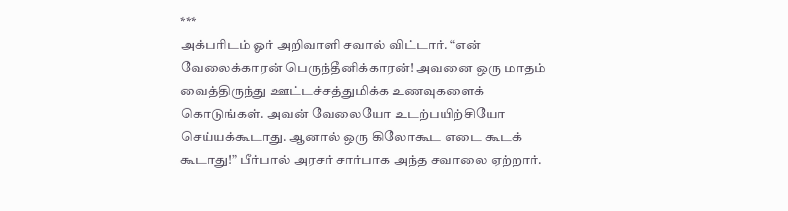***
அக்பரிடம் ஓர் அறிவாளி சவால் விட்டார். “என் வேலைக்காரன் பெருந்தீனிக்காரன்! அவனை ஒரு மாதம் வைத்திருந்து ஊட்டச்சத்துமிக்க உணவுகளைக் கொடுங்கள். அவன் வேலையோ உடற்பயிற்சியோ செய்யக்கூடாது. ஆனால் ஒரு கிலோகூட எடை கூடக் கூடாது!” பீர்பால் அரசர் சார்பாக அந்த சவாலை ஏற்றார்.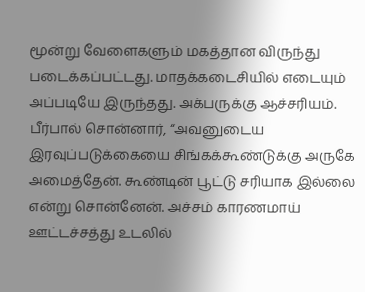மூன்று வேளைகளும் மகத்தான விருந்து படைக்கப்பட்டது. மாதக்கடைசியில் எடையும் அப்படியே இருந்தது. அக்பருக்கு ஆச்சரியம். பீர்பால் சொன்னார், “அவனுடைய இரவுப்படுக்கையை சிங்கக்கூண்டுக்கு அருகே அமைத்தேன். கூண்டின் பூட்டு சரியாக இல்லை என்று சொன்னேன். அச்சம் காரணமாய் ஊட்டச்சத்து உடலில்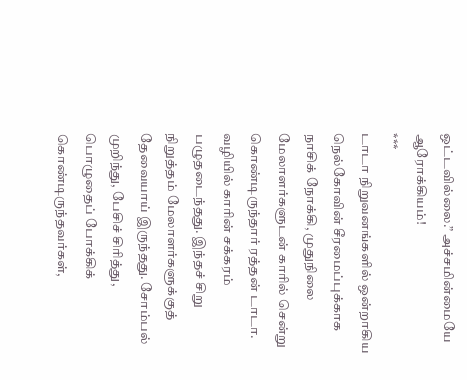ஒட்டவில்லை.” அச்சமின்மையே ஆரோக்கியம்!
***
டாடா நிறுவனங்களில் ஒன்றாகிய நெல்கோவின் சீரமைப்புக்காக நாசிக் நோக்கி, முதுநிலை மேலாளர்களுடன் காரில் சென்று கொண்டிருந்தார் ரத்தன் டாடா. வழியில் காரின் சக்கரம் பழுதடைந்தது. இந்தச் சிறு நிறுத்தம் மேலாளர்களுக்குத் தேவையாய் இருந்தது. சோம்பல் முறிந்து, பேசிச் சிரித்து, பொழுதைப் போக்கிக் கொண்டிருந்தவர்கள்,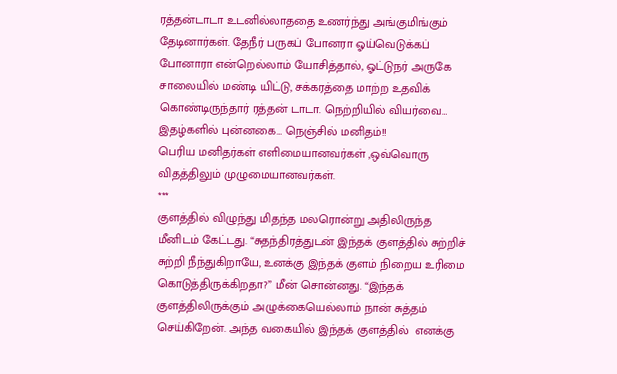ரத்தன்டாடா உடனில்லாததை உணர்ந்து அங்குமிங்கும் தேடினார்கள். தேநீர் பருகப் போனரா ஓய்வெடுக்கப் போனாரா என்றெல்லாம் யோசித்தால், ஓட்டுநர் அருகே சாலையில் மண்டி யிட்டு, சக்கரத்தை மாற்ற உதவிக் கொண்டிருந்தார் ரத்தன் டாடா. நெற்றியில் வியர்வை… இதழ்களில் புன்னகை… நெஞ்சில் மனிதம்!!
பெரிய மனிதர்கள் எளிமையானவர்கள் ,ஒவ்வொரு விதத்திலும் முழுமையானவர்கள்.
***
குளத்தில் விழுந்து மிதந்த மலரொன்று அதிலிருந்த மீனிடம் கேட்டது. “சுதந்திரத்துடன் இந்தக் குளத்தில் சுற்றிச் சுற்றி நீந்துகிறாயே, உனக்கு இந்தக் குளம் நிறைய உரிமை கொடுத்திருக்கிறதா?” மீன் சொன்னது. “இந்தக் குளத்திலிருக்கும் அழுக்கையெல்லாம் நான் சுத்தம் செய்கிறேன். அந்த வகையில் இந்தக் குளத்தில்  எனக்கு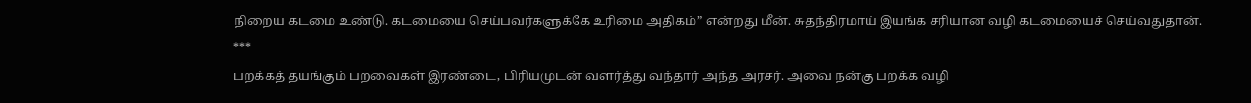நிறைய கடமை உண்டு. கடமையை செய்பவர்களுக்கே உரிமை அதிகம்” என்றது மீன். சுதந்திரமாய் இயங்க சரியான வழி கடமையைச் செய்வதுதான்.
***
பறக்கத் தயங்கும் பறவைகள் இரண்டை, பிரியமுடன் வளர்த்து வந்தார் அந்த அரசர். அவை நன்கு பறக்க வழி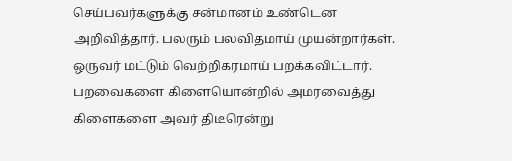செய்பவர்களுக்கு சன்மானம் உண்டென அறிவித்தார். பலரும் பலவிதமாய் முயன்றார்கள். ஒருவர் மட்டும் வெற்றிகரமாய் பறக்கவிட்டார். பறவைகளை கிளையொன்றில் அமரவைத்து கிளைகளை அவர் திடீரென்று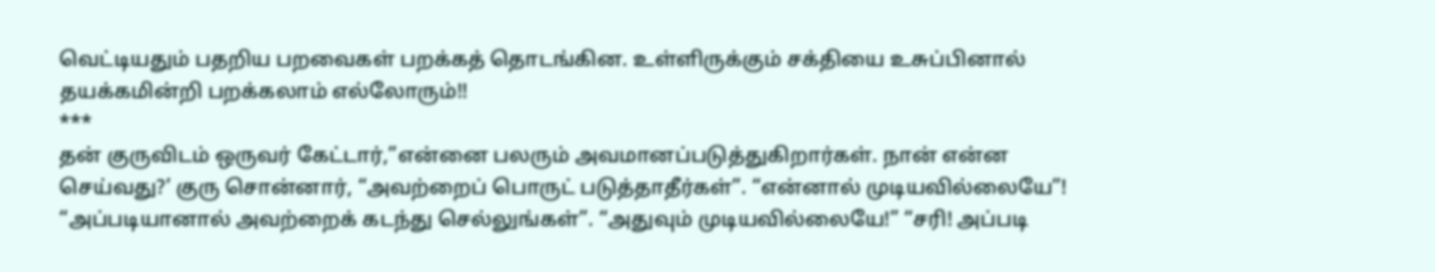வெட்டியதும் பதறிய பறவைகள் பறக்கத் தொடங்கின. உள்ளிருக்கும் சக்தியை உசுப்பினால் தயக்கமின்றி பறக்கலாம் எல்லோரும்!!
***
தன் குருவிடம் ஒருவர் கேட்டார்,”என்னை பலரும் அவமானப்படுத்துகிறார்கள். நான் என்ன செய்வது?’ குரு சொன்னார், “அவற்றைப் பொருட் படுத்தாதீர்கள்”. “என்னால் முடியவில்லையே”! “அப்படியானால் அவற்றைக் கடந்து செல்லுங்கள்”. “அதுவும் முடியவில்லையே!” “சரி! அப்படி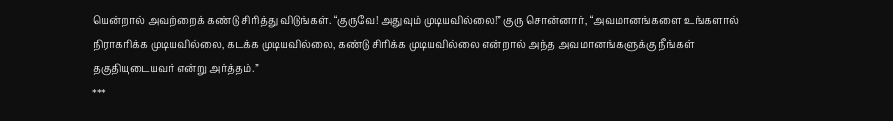யென்றால் அவற்றைக் கண்டு சிரித்து விடுங்கள். “குருவே! அதுவும் முடியவில்லை!” குரு சொன்னார், “அவமானங்களை உங்களால் நிராகரிக்க முடியவில்லை, கடக்க முடியவில்லை, கண்டு சிரிக்க முடியவில்லை என்றால் அந்த அவமானங்களுக்கு நீங்கள் தகுதியுடையவர் என்று அர்த்தம்.”
***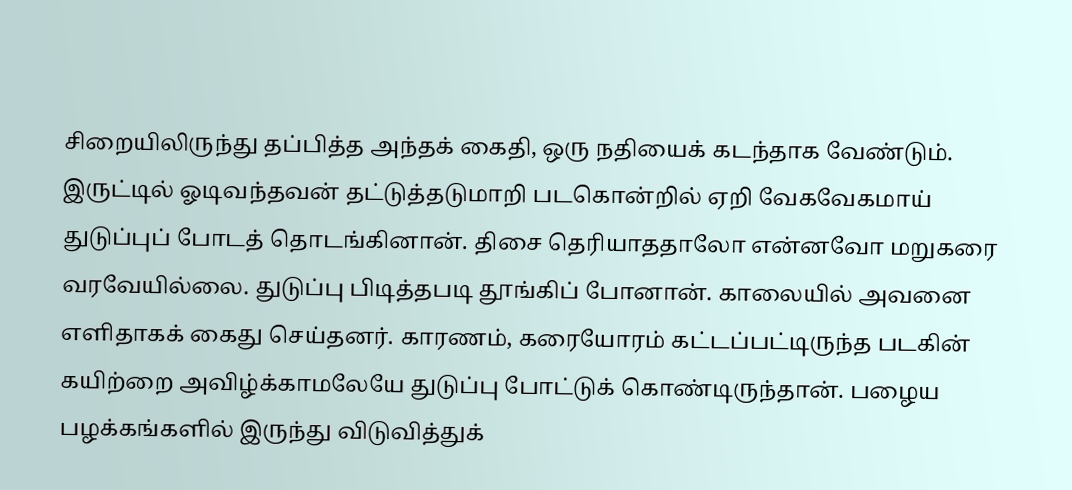சிறையிலிருந்து தப்பித்த அந்தக் கைதி, ஒரு நதியைக் கடந்தாக வேண்டும். இருட்டில் ஓடிவந்தவன் தட்டுத்தடுமாறி படகொன்றில் ஏறி வேகவேகமாய் துடுப்புப் போடத் தொடங்கினான். திசை தெரியாததாலோ என்னவோ மறுகரை வரவேயில்லை. துடுப்பு பிடித்தபடி தூங்கிப் போனான். காலையில் அவனை எளிதாகக் கைது செய்தனர். காரணம், கரையோரம் கட்டப்பட்டிருந்த படகின் கயிற்றை அவிழ்க்காமலேயே துடுப்பு போட்டுக் கொண்டிருந்தான். பழைய பழக்கங்களில் இருந்து விடுவித்துக்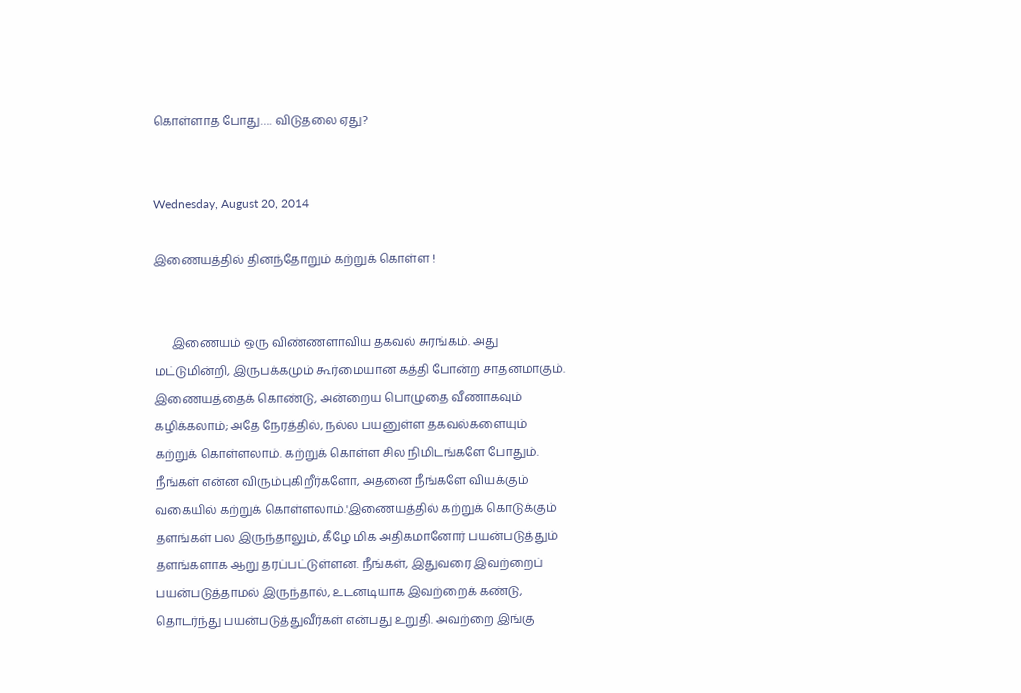கொள்ளாத போது…. விடுதலை ஏது?


Wednesday, August 20, 2014

இணையத்தில் தினந்தோறும் கற்றுக் கொள்ள !


      இணையம் ஒரு விண்ணளாவிய தகவல் சுரங்கம். அது மட்டுமின்றி, இருபக்கமும் கூர்மையான கத்தி போன்ற சாதனமாகும். இணையத்தைக் கொண்டு, அன்றைய பொழுதை வீணாகவும் கழிக்கலாம்; அதே நேரத்தில், நல்ல பயனுள்ள தகவல்களையும் கற்றுக் கொள்ளலாம். கற்றுக் கொள்ள சில நிமிடங்களே போதும். நீங்கள் என்ன விரும்புகிறீர்களோ, அதனை நீங்களே வியக்கும் வகையில் கற்றுக் கொள்ளலாம்.'இணையத்தில் கற்றுக் கொடுக்கும் தளங்கள் பல இருந்தாலும், கீழே மிக அதிகமானோர் பயன்படுத்தும் தளங்களாக ஆறு தரப்பட்டுள்ளன. நீங்கள், இதுவரை இவற்றைப் பயன்படுத்தாமல் இருந்தால், உடனடியாக இவற்றைக் கண்டு, தொடர்ந்து பயன்படுத்துவீர்கள் என்பது உறுதி. அவற்றை இங்கு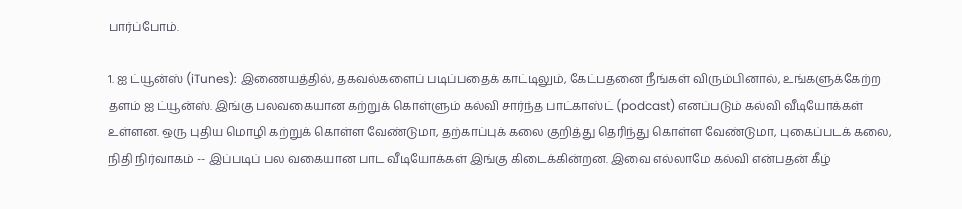பார்ப்போம்.

1. ஐ ட்யூன்ஸ் (iTunes): இணையத்தில், தகவல்களைப் படிப்பதைக் காட்டிலும், கேட்பதனை நீங்கள் விரும்பினால், உங்களுக்கேற்ற தளம் ஐ ட்யூன்ஸ். இங்கு பலவகையான கற்றுக் கொள்ளும் கல்வி சார்ந்த பாட்காஸ்ட் (podcast) எனப்படும் கல்வி வீடியோக்கள் உள்ளன. ஒரு புதிய மொழி கற்றுக் கொள்ள வேண்டுமா, தற்காப்புக் கலை குறித்து தெரிந்து கொள்ள வேண்டுமா, புகைப்படக் கலை, நிதி நிர்வாகம் -- இப்படிப் பல வகையான பாட வீடியோக்கள் இங்கு கிடைக்கின்றன. இவை எல்லாமே கல்வி என்பதன் கீழ்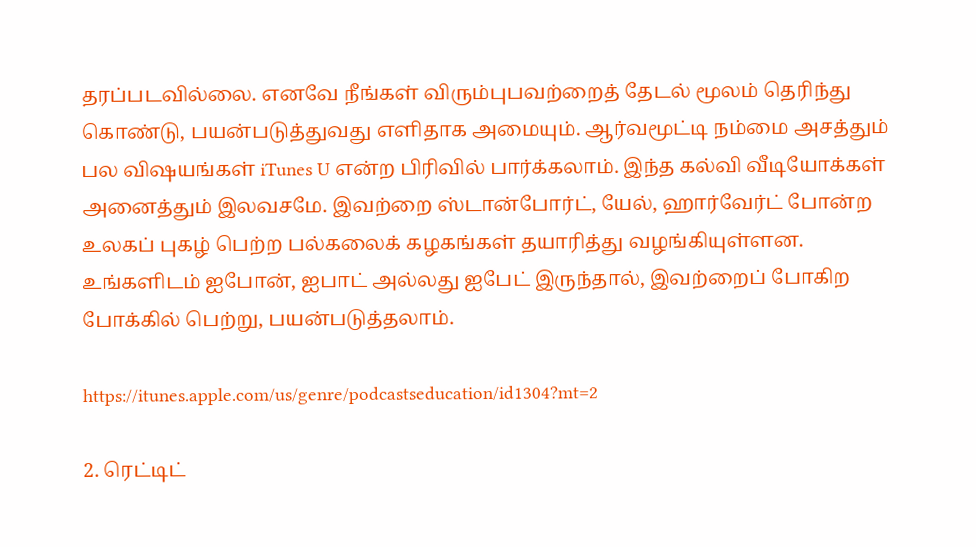தரப்படவில்லை. எனவே நீங்கள் விரும்புபவற்றைத் தேடல் மூலம் தெரிந்து கொண்டு, பயன்படுத்துவது எளிதாக அமையும். ஆர்வமூட்டி நம்மை அசத்தும் பல விஷயங்கள் iTunes U என்ற பிரிவில் பார்க்கலாம். இந்த கல்வி வீடியோக்கள் அனைத்தும் இலவசமே. இவற்றை ஸ்டான்போர்ட், யேல், ஹார்வேர்ட் போன்ற உலகப் புகழ் பெற்ற பல்கலைக் கழகங்கள் தயாரித்து வழங்கியுள்ளன. உங்களிடம் ஐபோன், ஐபாட் அல்லது ஐபேட் இருந்தால், இவற்றைப் போகிற போக்கில் பெற்று, பயன்படுத்தலாம்.

https://itunes.apple.com/us/genre/podcastseducation/id1304?mt=2

2. ரெட்டிட்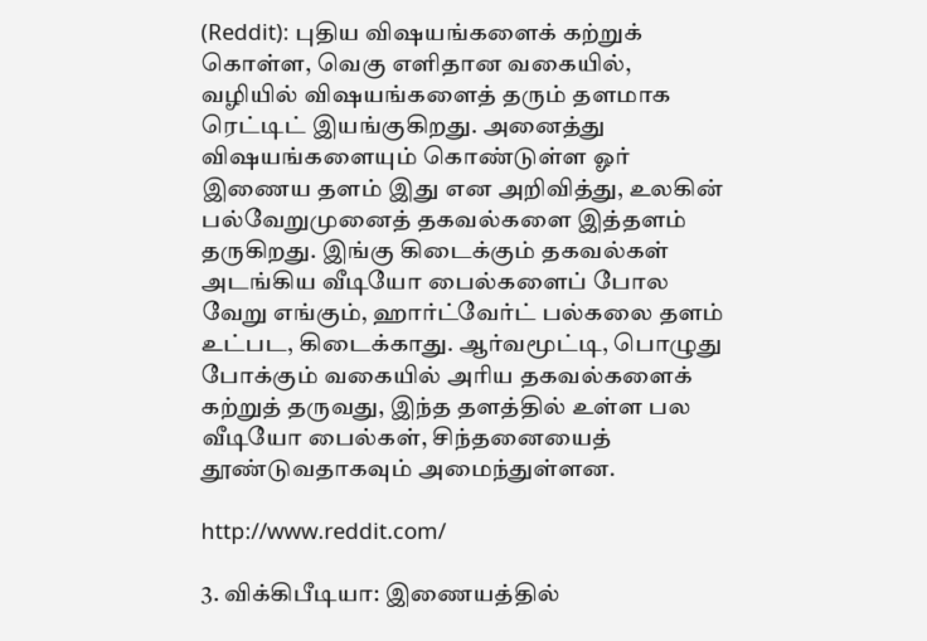(Reddit): புதிய விஷயங்களைக் கற்றுக் கொள்ள, வெகு எளிதான வகையில், வழியில் விஷயங்களைத் தரும் தளமாக ரெட்டிட் இயங்குகிறது. அனைத்து விஷயங்களையும் கொண்டுள்ள ஓர் இணைய தளம் இது என அறிவித்து, உலகின் பல்வேறுமுனைத் தகவல்களை இத்தளம் தருகிறது. இங்கு கிடைக்கும் தகவல்கள் அடங்கிய வீடியோ பைல்களைப் போல வேறு எங்கும், ஹார்ட்வேர்ட் பல்கலை தளம் உட்பட, கிடைக்காது. ஆர்வமூட்டி, பொழுது போக்கும் வகையில் அரிய தகவல்களைக் கற்றுத் தருவது, இந்த தளத்தில் உள்ள பல வீடியோ பைல்கள், சிந்தனையைத் தூண்டுவதாகவும் அமைந்துள்ளன.

http://www.reddit.com/

3. விக்கிபீடியா: இணையத்தில்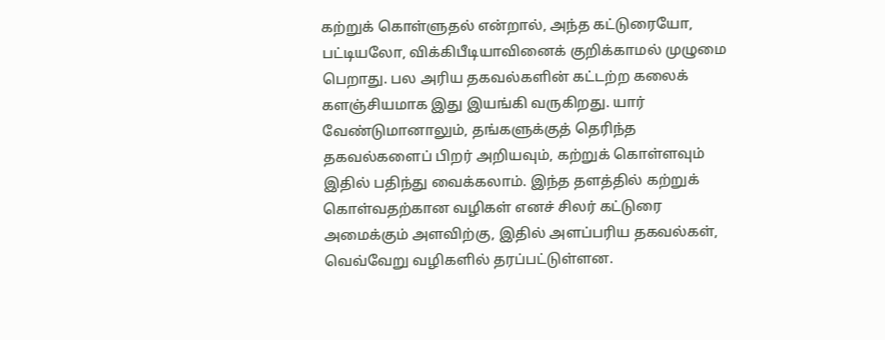கற்றுக் கொள்ளுதல் என்றால், அந்த கட்டுரையோ, பட்டியலோ, விக்கிபீடியாவினைக் குறிக்காமல் முழுமை பெறாது. பல அரிய தகவல்களின் கட்டற்ற கலைக் களஞ்சியமாக இது இயங்கி வருகிறது. யார் வேண்டுமானாலும், தங்களுக்குத் தெரிந்த தகவல்களைப் பிறர் அறியவும், கற்றுக் கொள்ளவும் இதில் பதிந்து வைக்கலாம். இந்த தளத்தில் கற்றுக் கொள்வதற்கான வழிகள் எனச் சிலர் கட்டுரை அமைக்கும் அளவிற்கு, இதில் அளப்பரிய தகவல்கள், வெவ்வேறு வழிகளில் தரப்பட்டுள்ளன.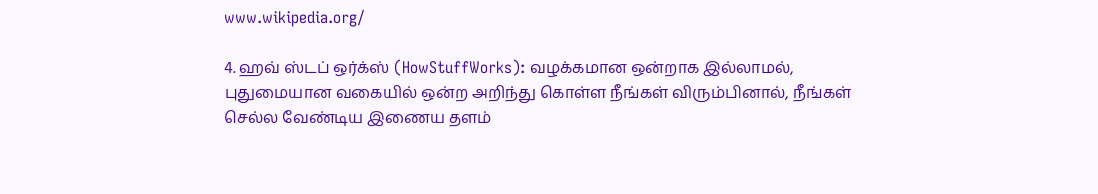www.wikipedia.org/

4. ஹவ் ஸ்டப் ஒர்க்ஸ் (HowStuffWorks): வழக்கமான ஒன்றாக இல்லாமல், புதுமையான வகையில் ஒன்ற அறிந்து கொள்ள நீங்கள் விரும்பினால், நீங்கள் செல்ல வேண்டிய இணைய தளம்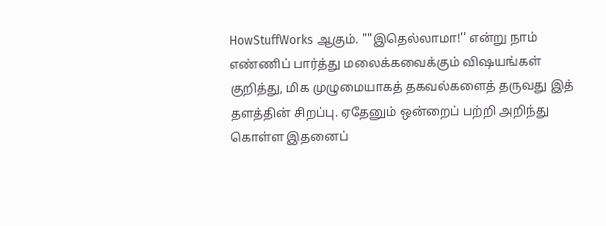HowStuffWorks ஆகும். ""இதெல்லாமா!'' என்று நாம் எண்ணிப் பார்த்து மலைக்கவைக்கும் விஷயங்கள் குறித்து, மிக முழுமையாகத் தகவல்களைத் தருவது இத் தளத்தின் சிறப்பு. ஏதேனும் ஒன்றைப் பற்றி அறிந்து கொள்ள இதனைப்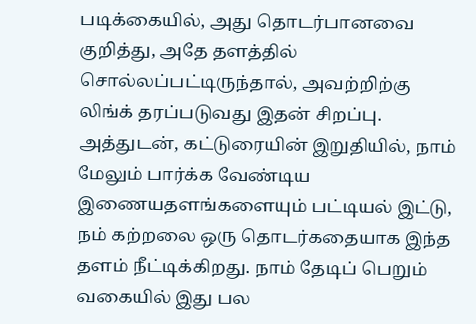படிக்கையில், அது தொடர்பானவை குறித்து, அதே தளத்தில் சொல்லப்பட்டிருந்தால், அவற்றிற்கு லிங்க் தரப்படுவது இதன் சிறப்பு. அத்துடன், கட்டுரையின் இறுதியில், நாம் மேலும் பார்க்க வேண்டிய இணையதளங்களையும் பட்டியல் இட்டு, நம் கற்றலை ஒரு தொடர்கதையாக இந்த தளம் நீட்டிக்கிறது. நாம் தேடிப் பெறும் வகையில் இது பல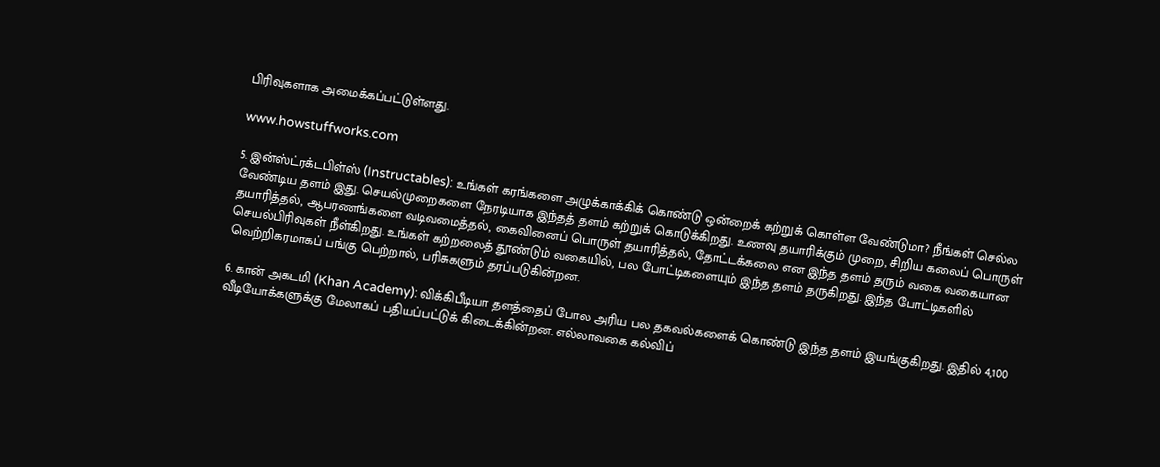பிரிவுகளாக அமைக்கப்பட்டுள்ளது.

www.howstuffworks.com

5. இன்ஸ்ட்ரக்டபிள்ஸ் (Instructables): உங்கள் கரங்களை அழுக்காக்கிக் கொண்டு ஒன்றைக் கற்றுக் கொள்ள வேண்டுமா? நீங்கள் செல்ல வேண்டிய தளம் இது. செயல்முறைகளை நேரடியாக இந்தத் தளம் கற்றுக் கொடுக்கிறது. உணவு தயாரிக்கும் முறை, சிறிய கலைப் பொருள் தயாரித்தல், ஆபரணங்களை வடிவமைத்தல், கைவினைப் பொருள் தயாரித்தல், தோட்டக்கலை என இந்த தளம் தரும் வகை வகையான செயல்பிரிவுகள் நீள்கிறது. உங்கள் கற்றலைத் தூண்டும் வகையில், பல போட்டிகளையும் இந்த தளம் தருகிறது. இந்த போட்டிகளில் வெற்றிகரமாகப் பங்கு பெற்றால், பரிசுகளும் தரப்படுகின்றன.

6. கான் அகடமி (Khan Academy): விக்கிபீடியா தளத்தைப் போல அரிய பல தகவல்களைக் கொண்டு இந்த தளம் இயங்குகிறது. இதில் 4,100 வீடியோக்களுக்கு மேலாகப் பதியப்பட்டுக் கிடைக்கின்றன. எல்லாவகை கல்விப்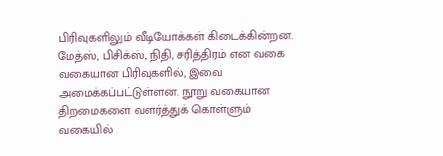பிரிவுகளிலும் வீடியோக்கள் கிடைக்கின்றன. மேத்ஸ், பிசிக்ஸ், நிதி, சரித்திரம் என வகை வகையான பிரிவுகளில், இவை அமைக்கப்பட்டுள்ளன. நூறு வகையான திறமைகளை வளர்த்துக் கொள்ளும் வகையில்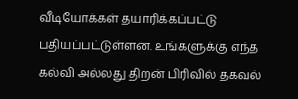வீடியோக்கள் தயாரிக்கப்பட்டு பதியப்பட்டுள்ளன. உங்களுக்கு எந்த கல்வி அல்லது திறன் பிரிவில் தகவல்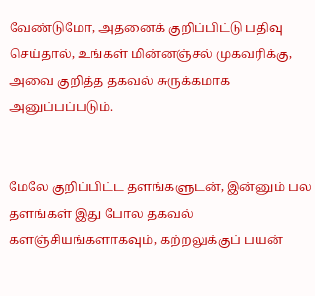வேண்டுமோ, அதனைக் குறிப்பிட்டு பதிவு செய்தால், உங்கள் மின்னஞ்சல் முகவரிக்கு, அவை குறித்த தகவல் சுருக்கமாக அனுப்பப்படும்.


மேலே குறிப்பிட்ட தளங்களுடன், இன்னும் பல தளங்கள் இது போல தகவல் களஞ்சியங்களாகவும், கற்றலுக்குப் பயன்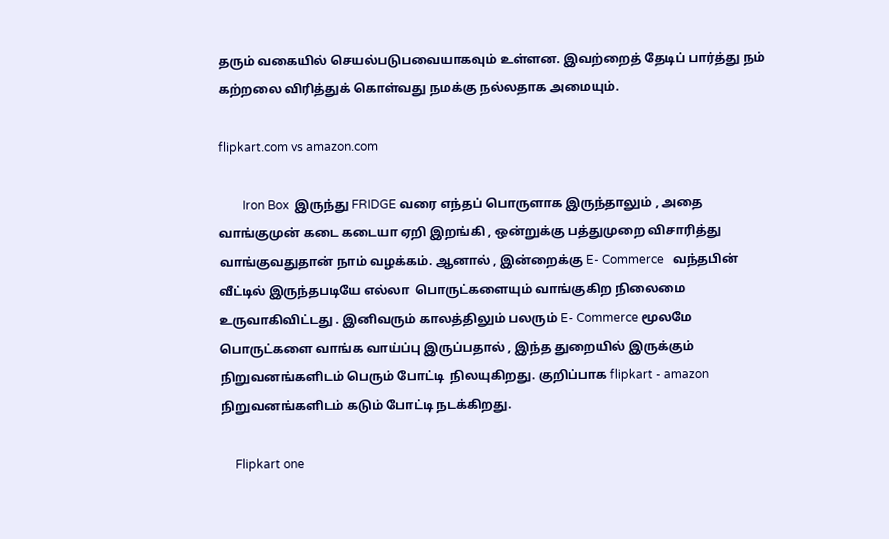தரும் வகையில் செயல்படுபவையாகவும் உள்ளன. இவற்றைத் தேடிப் பார்த்து நம் கற்றலை விரித்துக் கொள்வது நமக்கு நல்லதாக அமையும்.

flipkart.com vs amazon.com

        Iron Box  இருந்து FRIDGE வரை எந்தப் பொருளாக இருந்தாலும் , அதை வாங்குமுன் கடை கடையா ஏறி இறங்கி , ஒன்றுக்கு பத்துமுறை விசாரித்து வாங்குவதுதான் நாம் வழக்கம். ஆனால் , இன்றைக்கு E- Commerce   வந்தபின் வீட்டில் இருந்தபடியே எல்லா  பொருட்களையும் வாங்குகிற நிலைமை உருவாகிவிட்டது . இனிவரும் காலத்திலும் பலரும் E- Commerce மூலமே பொருட்களை வாங்க வாய்ப்பு இருப்பதால் , இந்த துறையில் இருக்கும்  நிறுவனங்களிடம் பெரும் போட்டி  நிலயுகிறது. குறிப்பாக flipkart - amazon   நிறுவனங்களிடம் கடும் போட்டி நடக்கிறது.

     Flipkart one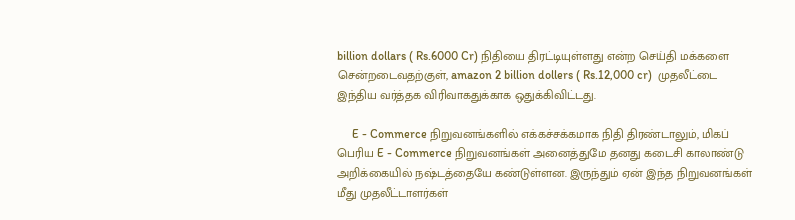billion dollars ( Rs.6000 Cr) நிதியை திரட்டியுள்ளது என்ற செய்தி மக்களை சென்றடைவதற்குள், amazon 2 billion dollers ( Rs.12,000 cr)  முதலீட்டை இந்திய வர்த்தக விரிவாகதுக்காக ஒதுக்கிவிட்டது.

     E - Commerce நிறுவனங்களில் எக்கச்சக்கமாக நிதி திரண்டாலும், மிகப் பெரிய E - Commerce நிறுவனங்கள் அனைத்துமே தனது கடைசி காலாண்டு அறிக்கையில் நஷ்டத்தையே கண்டுள்ளன. இருந்தும் ஏன் இந்த நிறுவனங்கள் மீது முதலீட்டாளர்கள்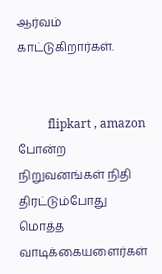ஆர்வம் காட்டுகிறார்கள்.


          flipkart , amazon  போன்ற நிறுவனங்கள் நிதி திரட்டும்போது மொத்த வாடிக்கையளைர்கள்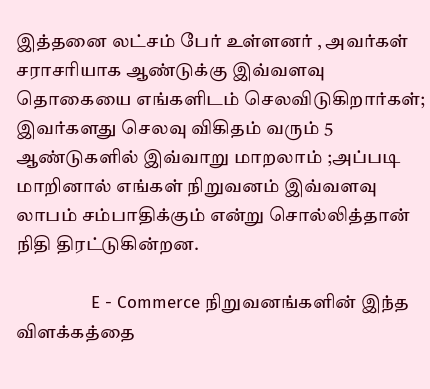இத்தனை லட்சம் பேர் உள்ளனர் , அவர்கள் சராசரியாக ஆண்டுக்கு இவ்வளவு தொகையை எங்களிடம் செலவிடுகிறார்கள்; இவர்களது செலவு விகிதம் வரும் 5 ஆண்டுகளில் இவ்வாறு மாறலாம் ;அப்படி மாறினால் எங்கள் நிறுவனம் இவ்வளவு லாபம் சம்பாதிக்கும் என்று சொல்லித்தான் நிதி திரட்டுகின்றன.

               E - Commerce நிறுவனங்களின் இந்த விளக்கத்தை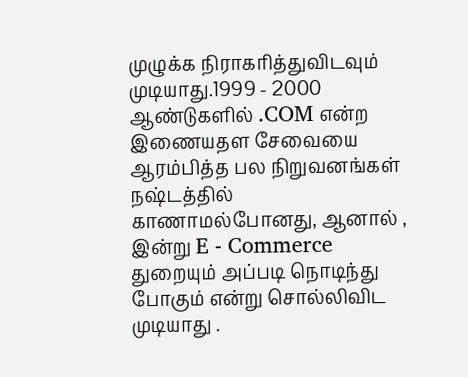முழுக்க நிராகரித்துவிடவும் முடியாது.1999 - 2000 ஆண்டுகளில் .COM என்ற இணையதள சேவையை ஆரம்பித்த பல நிறுவனங்கள் நஷ்டத்தில் காணாமல்போனது, ஆனால் , இன்று E - Commerce துறையும் அப்படி நொடிந்து போகும் என்று சொல்லிவிட  முடியாது .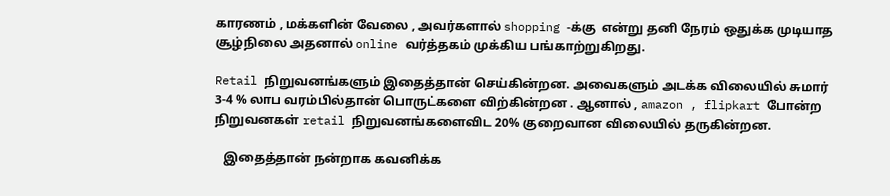காரணம் , மக்களின் வேலை , அவர்களால் shopping -க்கு  என்று தனி நேரம் ஒதுக்க முடியாத சூழ்நிலை அதனால் online வர்த்தகம் முக்கிய பங்காற்றுகிறது.

Retail நிறுவனங்களும் இதைத்தான் செய்கின்றன. அவைகளும் அடக்க விலையில் சுமார் 3-4 % லாப வரம்பில்தான் பொருட்களை விற்கின்றன . ஆனால் , amazon , flipkart போன்ற நிறுவனகள் retail நிறுவனங்களைவிட 20% குறைவான விலையில் தருகின்றன.

   இதைத்தான் நன்றாக கவனிக்க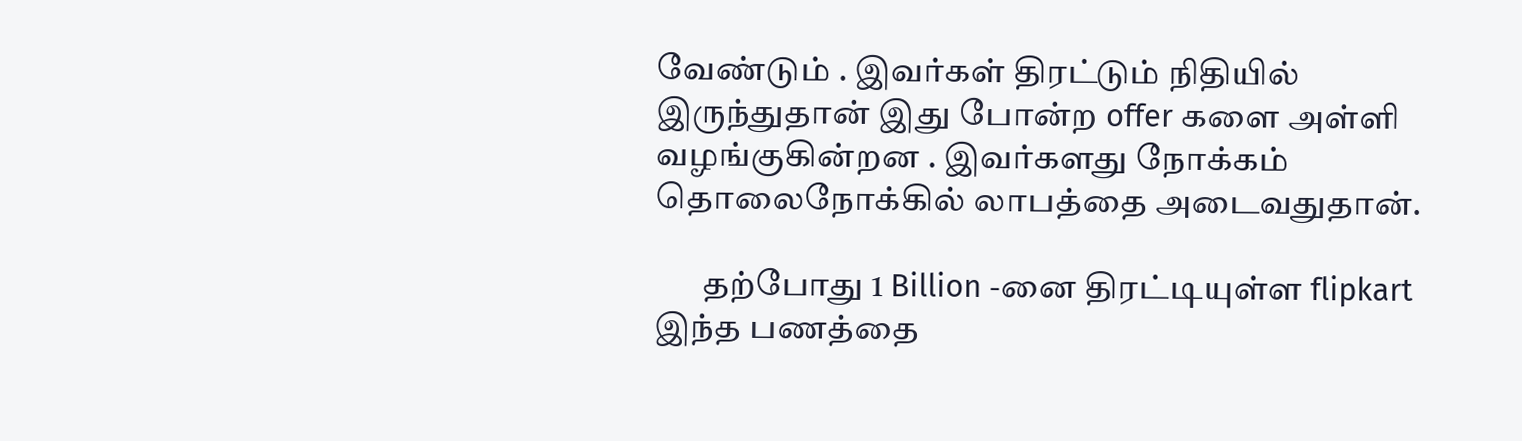வேண்டும் . இவர்கள் திரட்டும் நிதியில் இருந்துதான் இது போன்ற offer களை அள்ளி வழங்குகின்றன . இவர்களது நோக்கம் தொலைநோக்கில் லாபத்தை அடைவதுதான்.

       தற்போது 1 Billion -னை திரட்டியுள்ள flipkart   இந்த பணத்தை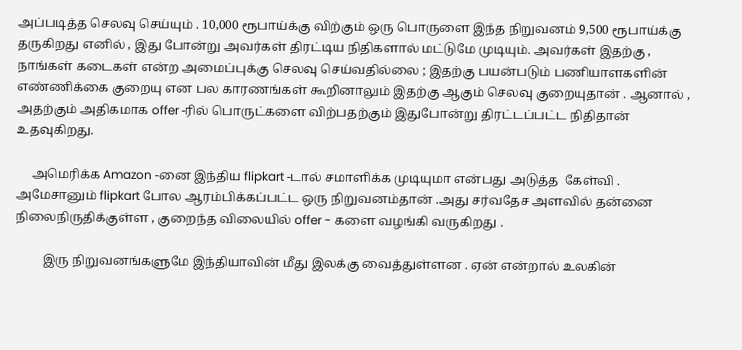அப்படித்த செலவு செய்யும் . 10,000 ரூபாய்க்கு விற்கும் ஒரு பொருளை இந்த நிறுவனம் 9,500 ரூபாய்க்கு தருகிறது எனில் , இது போன்று அவர்கள் திரட்டிய நிதிகளால் மட்டுமே முடியும். அவர்கள் இதற்கு , நாங்கள் கடைகள் என்ற அமைப்புக்கு செலவு செய்வதில்லை ; இதற்கு பயன்படும் பணியாளகளின் எண்ணிக்கை குறையு என பல காரணங்கள் கூறினாலும் இதற்கு ஆகும் செலவு குறையுதான் . ஆனால் , அதற்கும் அதிகமாக offer -ரில் பொருட்களை விற்பதற்கும் இதுபோன்று திரட்டப்பட்ட நிதிதான் உதவுகிறது.

     அமெரிக்க Amazon -னை இந்திய flipkart -டால் சமாளிக்க முடியுமா என்பது அடுத்த  கேள்வி . அமேசானும் flipkart போல ஆரம்பிக்கப்பட்ட ஒரு நிறுவனம்தான் .அது சர்வதேச அளவில் தன்னை நிலைநிருதிக்குள்ள , குறைந்த விலையில் offer - களை வழங்கி வருகிறது .

         இரு நிறுவனங்களுமே இந்தியாவின் மீது இலக்கு வைத்துள்ளன . ஏன் என்றால் உலகின்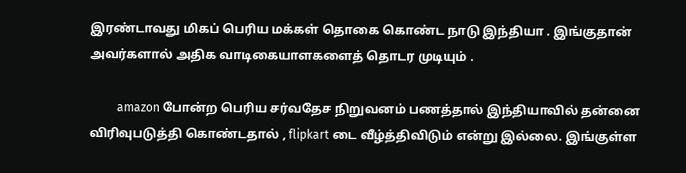இரண்டாவது மிகப் பெரிய மக்கள் தொகை கொண்ட நாடு இந்தியா . இங்குதான் அவர்களால் அதிக வாடிகையாளகளைத் தொடர முடியும் .

         amazon போன்ற பெரிய சர்வதேச நிறுவனம் பணத்தால் இந்தியாவில் தன்னை விரிவுபடுத்தி கொண்டதால் , flipkart டை வீழ்த்திவிடும் என்று இல்லை. இங்குள்ள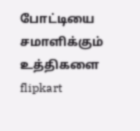போட்டியை சமாளிக்கும் உத்திகளை flipkart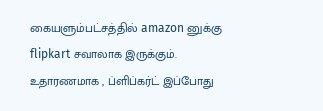கையளும்பட்சத்தில் amazon னுக்கு flipkart சவாலாக இருக்கும். உதாரணமாக , ப்ளிப்கர்ட் இப்போது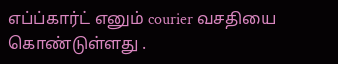எப்ப்கார்ட் எனும் courier வசதியை கொண்டுள்ளது .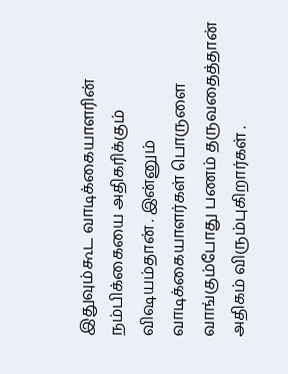இதுவும்கூட வாடிக்கையாளரின் நம்பிக்கையை அதிகரிக்கும் விஷயம்தான் . இன்னும் வாடிக்கையாளர்கள் பொருளை வாங்கும்போது பணம் தருவதைத்தான் அதிகம் விரும்புகிறார்கள் .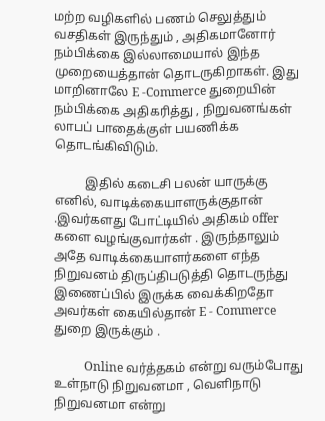மற்ற வழிகளில் பணம் செலுத்தும் வசதிகள் இருந்தும் , அதிகமானோர் நம்பிக்கை இல்லாமையால் இந்த முறையைத்தான் தொடருகிறாகள். இது மாறினாலே E -Commerce துறையின் நம்பிக்கை அதிகரித்து , நிறுவனங்கள் லாபப் பாதைக்குள் பயணிக்க தொடங்கிவிடும்.

          இதில் கடைசி பலன் யாருக்கு எனில், வாடிக்கையாளருக்குதான் .இவர்களது போட்டியில் அதிகம் offer களை வழங்குவார்கள் . இருந்தாலும் அதே வாடிக்கையாளர்களை எந்த நிறுவனம் திருப்திபடுத்தி தொடருந்து இணைப்பில் இருக்க வைக்கிறதோ அவர்கள் கையில்தான் E - Commerce துறை இருக்கும் .

          Online வர்த்தகம் என்று வரும்போது உள்நாடு நிறுவனமா , வெளிநாடு நிறுவனமா என்று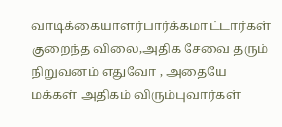வாடிக்கையாளர்பார்க்கமாட்டார்கள்  குறைந்த விலை,அதிக சேவை தரும் நிறுவனம் எதுவோ , அதையே மக்கள் அதிகம் விரும்புவார்கள்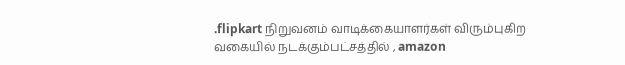.flipkart நிறுவனம் வாடிக்கையாளர்கள் விரும்புகிற வகையில் நடக்கும்பட்சத்தில் , amazon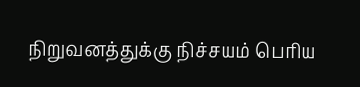நிறுவனத்துக்கு நிச்சயம் பெரிய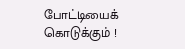போட்டியைக் கொடுக்கும் !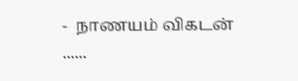-  நாணயம் விகடன் ......